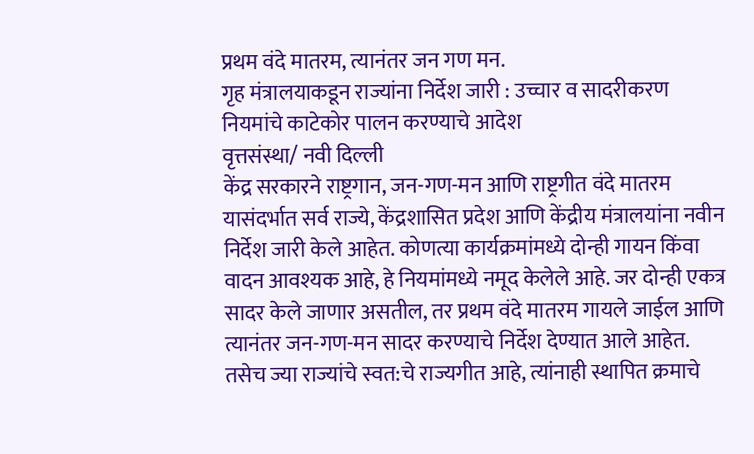प्रथम वंदे मातरम, त्यानंतर जन गण मन.
गृह मंत्रालयाकडून राज्यांना निर्देश जारी : उच्चार व सादरीकरण नियमांचे काटेकोर पालन करण्याचे आदेश
वृत्तसंस्था/ नवी दिल्ली
केंद्र सरकारने राष्ट्रगान, जन-गण-मन आणि राष्ट्रगीत वंदे मातरम यासंदर्भात सर्व राज्ये, केंद्रशासित प्रदेश आणि केंद्रीय मंत्रालयांना नवीन निर्देश जारी केले आहेत. कोणत्या कार्यक्रमांमध्ये दोन्ही गायन किंवा वादन आवश्यक आहे, हे नियमांमध्ये नमूद केलेले आहे. जर दोन्ही एकत्र सादर केले जाणार असतील, तर प्रथम वंदे मातरम गायले जाईल आणि त्यानंतर जन-गण-मन सादर करण्याचे निर्देश देण्यात आले आहेत. तसेच ज्या राज्यांचे स्वत:चे राज्यगीत आहे, त्यांनाही स्थापित क्रमाचे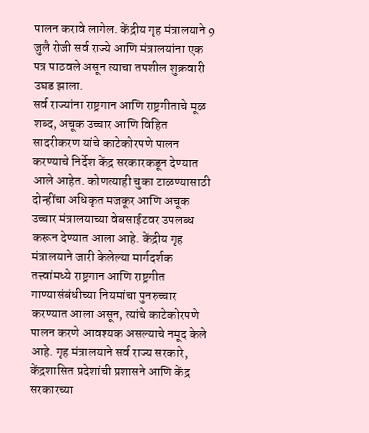पालन करावे लागेल. केंद्रीय गृह मंत्रालयाने 9 जुलै रोजी सर्व राज्ये आणि मंत्रालयांना एक पत्र पाठवले असून त्याचा तपशील शुक्रवारी उघड झाला.
सर्व राज्यांना राष्ट्रगान आणि राष्ट्रगीताचे मूळ शब्द, अचूक उच्चार आणि विहित सादरीकरण यांचे काटेकोरपणे पालन करण्याचे निर्देश केंद्र सरकारकडून देण्यात आले आहेत. कोणत्याही चुका टाळण्यासाठी दोन्हींचा अधिकृत मजकूर आणि अचूक उच्चार मंत्रालयाच्या वेबसाईटवर उपलब्ध करून देण्यात आला आहे. केंद्रीय गृह मंत्रालयाने जारी केलेल्या मार्गदर्शक तत्त्वांमध्ये राष्ट्रगान आणि राष्ट्रगीत गाण्यासंबंधीच्या नियमांचा पुनरुच्चार करण्यात आला असून, त्यांचे काटेकोरपणे पालन करणे आवश्यक असल्याचे नमूद केले आहे. गृह मंत्रालयाने सर्व राज्य सरकारे, केंद्रशासित प्रदेशांची प्रशासने आणि केंद्र सरकारच्या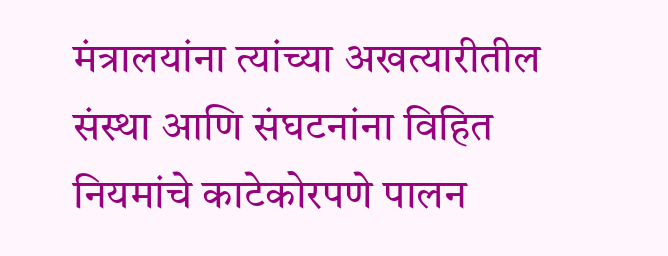मंत्रालयांना त्यांच्या अखत्यारीतील संस्था आणि संघटनांना विहित नियमांचे काटेकोरपणे पालन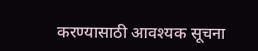करण्यासाठी आवश्यक सूचना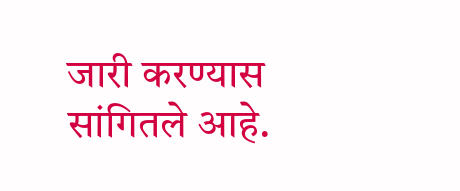जारी करण्यास सांगितले आहे.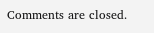Comments are closed.